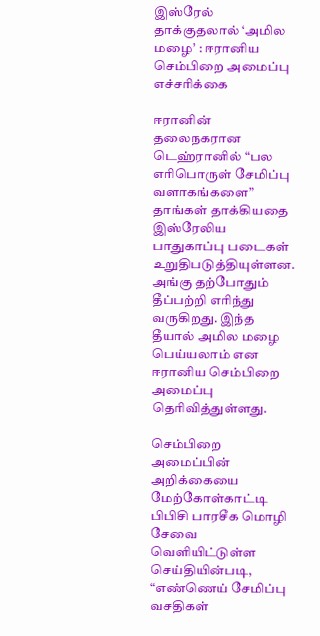இஸ்ரேல் தாக்குதலால் ‘அமில மழை’ : ஈரானிய செம்பிறை அமைப்பு எச்சரிக்கை

ஈரானின் தலைநகரான டெஹ்ரானில் “பல எரிபொருள் சேமிப்பு வளாகங்களை” தாங்கள் தாக்கியதை இஸ்ரேலிய பாதுகாப்பு படைகள் உறுதிபடுத்தியுள்ளன. அங்கு தற்போதும் தீப்பற்றி எரிந்து வருகிறது. இந்த தீயால் அமில மழை பெய்யலாம் என ஈரானிய செம்பிறை அமைப்பு தெரிவித்துள்ளது.

செம்பிறை அமைப்பின் அறிக்கையை மேற்கோள்காட்டி பிபிசி பாரசீக மொழி சேவை வெளியிட்டுள்ள செய்தியின்படி, “எண்ணெய் சேமிப்பு வசதிகள்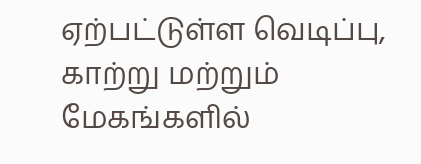ஏற்பட்டுள்ள வெடிப்பு, காற்று மற்றும் மேகங்களில்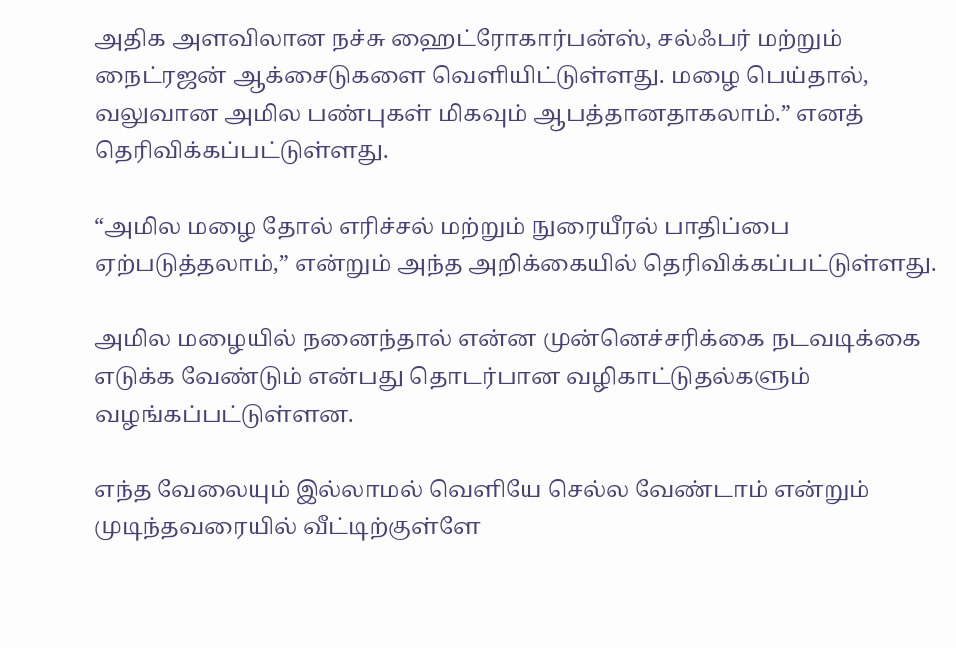அதிக அளவிலான நச்சு ஹைட்ரோகார்பன்ஸ், சல்ஃபர் மற்றும் நைட்ரஜன் ஆக்சைடுகளை வெளியிட்டுள்ளது. மழை பெய்தால், வலுவான அமில பண்புகள் மிகவும் ஆபத்தானதாகலாம்.” எனத் தெரிவிக்கப்பட்டுள்ளது.

“அமில மழை தோல் எரிச்சல் மற்றும் நுரையீரல் பாதிப்பை ஏற்படுத்தலாம்,” என்றும் அந்த அறிக்கையில் தெரிவிக்கப்பட்டுள்ளது.

அமில மழையில் நனைந்தால் என்ன முன்னெச்சரிக்கை நடவடிக்கை எடுக்க வேண்டும் என்பது தொடர்பான வழிகாட்டுதல்களும் வழங்கப்பட்டுள்ளன.

எந்த வேலையும் இல்லாமல் வெளியே செல்ல வேண்டாம் என்றும் முடிந்தவரையில் வீட்டிற்குள்ளே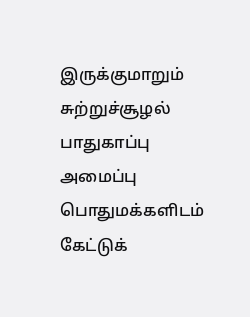இருக்குமாறும் சுற்றுச்சூழல் பாதுகாப்பு அமைப்பு பொதுமக்களிடம் கேட்டுக்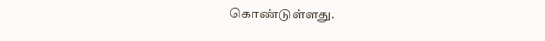கொண்டுள்ளது.